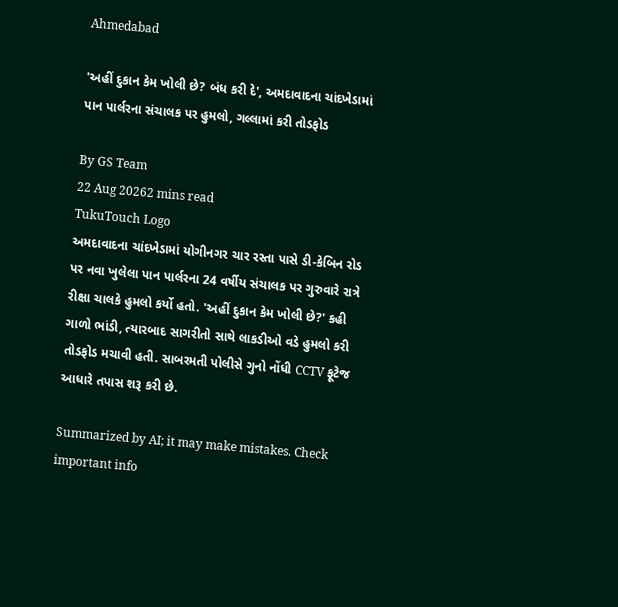Ahmedabad

'અહીં દુકાન કેમ ખોલી છે? બંધ કરી દે', અમદાવાદના ચાંદખેડામાં પાન પાર્લરના સંચાલક પર હુમલો, ગલ્લામાં કરી તોડફોડ

By GS Team
22 Aug 20262 mins read
TukuTouch Logo
અમદાવાદના ચાંદખેડામાં યોગીનગર ચાર રસ્તા પાસે ડી-કેબિન રોડ પર નવા ખુલેલા પાન પાર્લરના 24 વર્ષીય સંચાલક પર ગુરુવારે રાત્રે રીક્ષા ચાલકે હુમલો કર્યો હતો. 'અહીં દુકાન કેમ ખોલી છે?' કહી ગાળો ભાંડી, ત્યારબાદ સાગરીતો સાથે લાકડીઓ વડે હુમલો કરી તોડફોડ મચાવી હતી. સાબરમતી પોલીસે ગુનો નોંધી CCTV ફૂટેજ આધારે તપાસ શરૂ કરી છે.

Summarized by AI; it may make mistakes. Check important info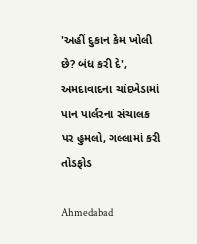'અહીં દુકાન કેમ ખોલી છે? બંધ કરી દે', અમદાવાદના ચાંદખેડામાં પાન પાર્લરના સંચાલક પર હુમલો, ગલ્લામાં કરી તોડફોડ

Ahmedabad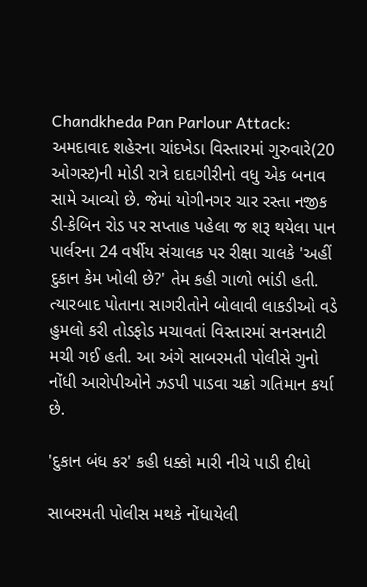Chandkheda Pan Parlour Attack: અમદાવાદ શહેરના ચાંદખેડા વિસ્તારમાં ગુરુવારે(20 ઓગસ્ટ)ની મોડી રાત્રે દાદાગીરીનો વધુ એક બનાવ સામે આવ્યો છે. જેમાં યોગીનગર ચાર રસ્તા નજીક ડી-કેબિન રોડ પર સપ્તાહ પહેલા જ શરૂ થયેલા પાન પાર્લરના 24 વર્ષીય સંચાલક પર રીક્ષા ચાલકે 'અહીં દુકાન કેમ ખોલી છે?' તેમ કહી ગાળો ભાંડી હતી. ત્યારબાદ પોતાના સાગરીતોને બોલાવી લાકડીઓ વડે હુમલો કરી તોડફોડ મચાવતાં વિસ્તારમાં સનસનાટી મચી ગઈ હતી. આ અંગે સાબરમતી પોલીસે ગુનો નોંધી આરોપીઓને ઝડપી પાડવા ચક્રો ગતિમાન કર્યા છે.

'દુકાન બંધ કર' કહી ધક્કો મારી નીચે પાડી દીધો

સાબરમતી પોલીસ મથકે નોંધાયેલી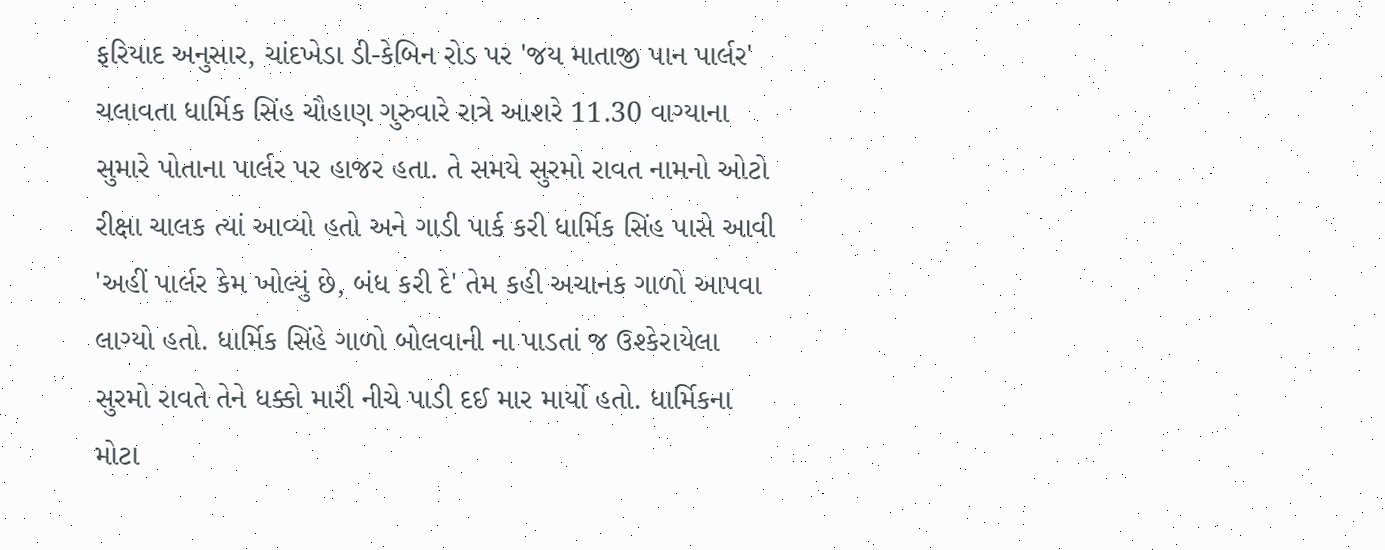ફરિયાદ અનુસાર, ચાંદખેડા ડી-કેબિન રોડ પર 'જય માતાજી પાન પાર્લર' ચલાવતા ધાર્મિક સિંહ ચૌહાણ ગુરુવારે રાત્રે આશરે 11.30 વાગ્યાના સુમારે પોતાના પાર્લર પર હાજર હતા. તે સમયે સુરમો રાવત નામનો ઓટો રીક્ષા ચાલક ત્યાં આવ્યો હતો અને ગાડી પાર્ક કરી ધાર્મિક સિંહ પાસે આવી 'અહીં પાર્લર કેમ ખોલ્યું છે, બંધ કરી દે' તેમ કહી અચાનક ગાળો આપવા લાગ્યો હતો. ધાર્મિક સિંહે ગાળો બોલવાની ના પાડતાં જ ઉશ્કેરાયેલા સુરમો રાવતે તેને ધક્કો મારી નીચે પાડી દઈ માર માર્યો હતો. ધાર્મિકના મોટા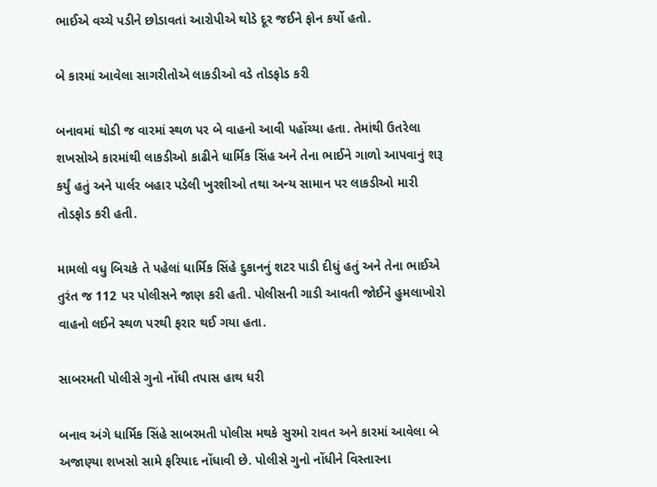ભાઈએ વચ્ચે પડીને છોડાવતાં આરોપીએ થોડે દૂર જઈને ફોન કર્યો હતો.

બે કારમાં આવેલા સાગરીતોએ લાકડીઓ વડે તોડફોડ કરી

બનાવમાં થોડી જ વારમાં સ્થળ પર બે વાહનો આવી પહોંચ્યા હતા. તેમાંથી ઉતરેલા શખસોએ કારમાંથી લાકડીઓ કાઢીને ધાર્મિક સિંહ અને તેના ભાઈને ગાળો આપવાનું શરૂ કર્યું હતું અને પાર્લર બહાર પડેલી ખુરશીઓ તથા અન્ય સામાન પર લાકડીઓ મારી તોડફોડ કરી હતી.

મામલો વધુ બિચકે તે પહેલાં ધાર્મિક સિંહે દુકાનનું શટર પાડી દીધું હતું અને તેના ભાઈએ તુરંત જ 112 પર પોલીસને જાણ કરી હતી. પોલીસની ગાડી આવતી જોઈને હુમલાખોરો વાહનો લઈને સ્થળ પરથી ફરાર થઈ ગયા હતા.

સાબરમતી પોલીસે ગુનો નોંધી તપાસ હાથ ધરી

બનાવ અંગે ધાર્મિક સિંહે સાબરમતી પોલીસ મથકે સુરમો રાવત અને કારમાં આવેલા બે અજાણ્યા શખસો સામે ફરિયાદ નોંધાવી છે. પોલીસે ગુનો નોંધીને વિસ્તારના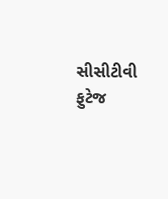સીસીટીવી ફુટેજ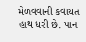મેળવવાની કવાયત હાથ ધરી છે. પાન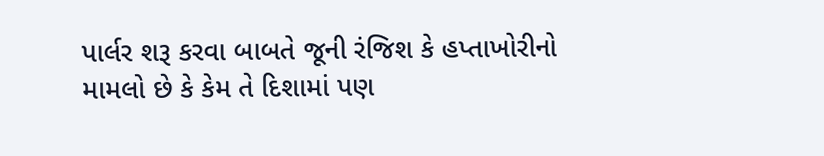પાર્લર શરૂ કરવા બાબતે જૂની રંજિશ કે હપ્તાખોરીનો મામલો છે કે કેમ તે દિશામાં પણ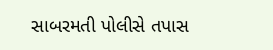સાબરમતી પોલીસે તપાસ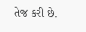તેજ કરી છે.